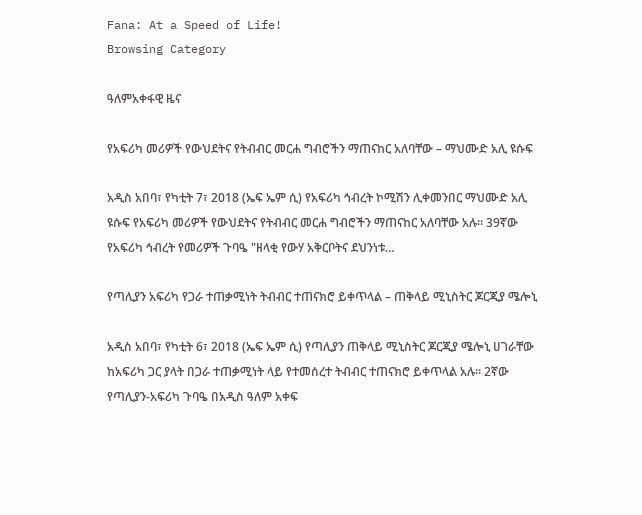Fana: At a Speed of Life!
Browsing Category

ዓለምአቀፋዊ ዜና

የአፍሪካ መሪዎች የውህደትና የትብብር መርሐ ግብሮችን ማጠናከር አለባቸው – ማህሙድ አሊ ዩሱፍ

አዲስ አበባ፣ የካቲት 7፣ 2018 (ኤፍ ኤም ሲ) የአፍሪካ ኅብረት ኮሚሽን ሊቀመንበር ማህሙድ አሊ ዩሱፍ የአፍሪካ መሪዎች የውህደትና የትብብር መርሐ ግብሮችን ማጠናከር አለባቸው አሉ። 39ኛው የአፍሪካ ኅብረት የመሪዎች ጉባዔ "ዘላቂ የውሃ አቅርቦትና ደህንነቱ…

የጣሊያን አፍሪካ የጋራ ተጠቃሚነት ትብብር ተጠናክሮ ይቀጥላል – ጠቅላይ ሚኒስትር ጆርጂያ ሜሎኒ

አዲስ አበባ፣ የካቲት 6፣ 2018 (ኤፍ ኤም ሲ) የጣሊያን ጠቅላይ ሚኒስትር ጆርጂያ ሜሎኒ ሀገራቸው ከአፍሪካ ጋር ያላት በጋራ ተጠቃሚነት ላይ የተመሰረተ ትብብር ተጠናክሮ ይቀጥላል አሉ። 2ኛው የጣሊያን-አፍሪካ ጉባዔ በአዲስ ዓለም አቀፍ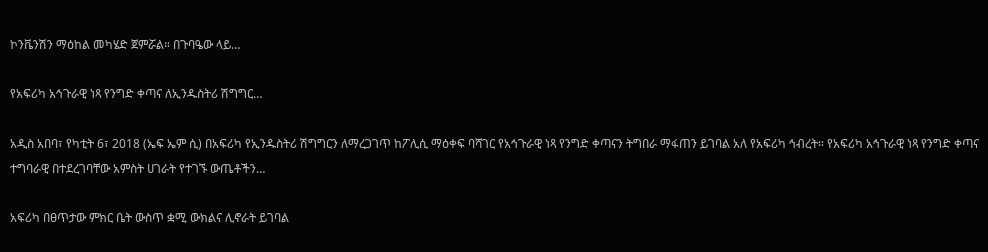ኮንቬንሽን ማዕከል መካሄድ ጀምሯል። በጉባዔው ላይ…

የአፍሪካ አኅጉራዊ ነጻ የንግድ ቀጣና ለኢንዱስትሪ ሽግግር…

አዲስ አበባ፣ የካቲት 6፣ 2018 (ኤፍ ኤም ሲ) በአፍሪካ የኢንዱስትሪ ሽግግርን ለማረጋገጥ ከፖሊሲ ማዕቀፍ ባሻገር የአኅጉራዊ ነጻ የንግድ ቀጣናን ትግበራ ማፋጠን ይገባል አለ የአፍሪካ ኅብረት። የአፍሪካ አኅጉራዊ ነጻ የንግድ ቀጣና ተግባራዊ በተደረገባቸው አምስት ሀገራት የተገኙ ውጤቶችን…

አፍሪካ በፀጥታው ምክር ቤት ውስጥ ቋሚ ውክልና ሊኖራት ይገባል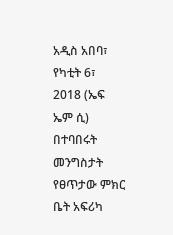አዲስ አበባ፣ የካቲት 6፣ 2018 (ኤፍ ኤም ሲ) በተባበሩት መንግስታት የፀጥታው ምክር ቤት አፍሪካ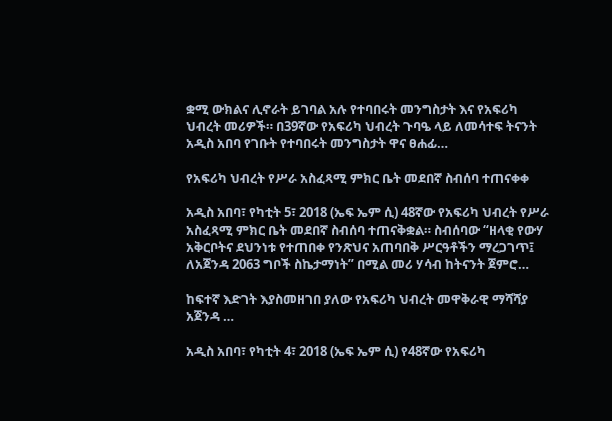ቋሚ ውክልና ሊኖራት ይገባል አሉ የተባበሩት መንግስታት እና የአፍሪካ ህብረት መሪዎች። በ39ኛው የአፍሪካ ህብረት ጉባዔ ላይ ለመሳተፍ ትናንት አዲስ አበባ የገቡት የተባበሩት መንግስታት ዋና ፀሐፊ…

የአፍሪካ ህብረት የሥራ አስፈጻሚ ምክር ቤት መደበኛ ስብሰባ ተጠናቀቀ

አዲስ አበባ፣ የካቲት 5፣ 2018 (ኤፍ ኤም ሲ) 48ኛው የአፍሪካ ህብረት የሥራ አስፈጻሚ ምክር ቤት መደበኛ ስብሰባ ተጠናቅቋል። ስብሰባው “ዘላቂ የውሃ አቅርቦትና ደህንነቱ የተጠበቀ የንጽህና አጠባበቅ ሥርዓቶችን ማረጋገጥ፤ ለአጀንዳ 2063 ግቦች ስኬታማነት” በሚል መሪ ሃሳብ ከትናንት ጀምሮ…

ከፍተኛ እድገት እያስመዘገበ ያለው የአፍሪካ ህብረት መዋቅራዊ ማሻሻያ አጀንዳ …

አዲስ አበባ፣ የካቲት 4፣ 2018 (ኤፍ ኤም ሲ) የ48ኛው የአፍሪካ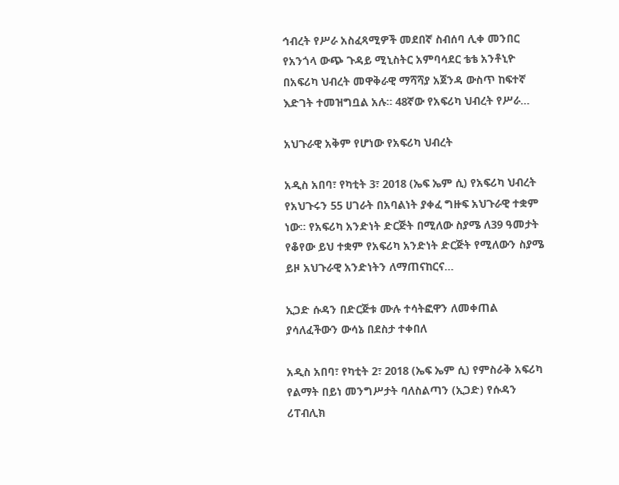ኅብረት የሥራ አስፈጻሚዎች መደበኛ ስብሰባ ሊቀ መንበር የአንጎላ ውጭ ጉዳይ ሚኒስትር አምባሳደር ቴቴ አንቶኒዮ በአፍሪካ ህብረት መዋቅራዊ ማሻሻያ አጀንዳ ውስጥ ከፍተኛ እድገት ተመዝግቧል አሉ። 48ኛው የአፍሪካ ህብረት የሥራ…

አህጉራዊ አቅም የሆነው የአፍሪካ ህብረት

አዲስ አበባ፣ የካቲት 3፣ 2018 (ኤፍ ኤም ሲ) የአፍሪካ ህብረት የአህጉሩን 55 ሀገራት በአባልነት ያቀፈ ግዙፍ አህጉራዊ ተቋም ነው። የአፍሪካ አንድነት ድርጅት በሚለው ስያሜ ለ39 ዓመታት የቆየው ይህ ተቋም የአፍሪካ አንድነት ድርጅት የሚለውን ስያሜ ይዞ አህጉራዊ አንድነትን ለማጠናከርና…

ኢጋድ ሱዳን በድርጅቱ ሙሉ ተሳትፎዋን ለመቀጠል ያሳለፈችውን ውሳኔ በደስታ ተቀበለ

አዲስ አበባ፣ የካቲት 2፣ 2018 (ኤፍ ኤም ሲ) የምስራቅ አፍሪካ የልማት በይነ መንግሥታት ባለስልጣን (ኢጋድ) የሱዳን ሪፐብሊክ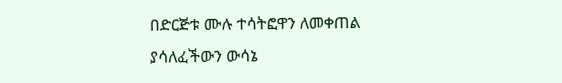በድርጅቱ ሙሉ ተሳትፎዋን ለመቀጠል ያሳለፈችውን ውሳኔ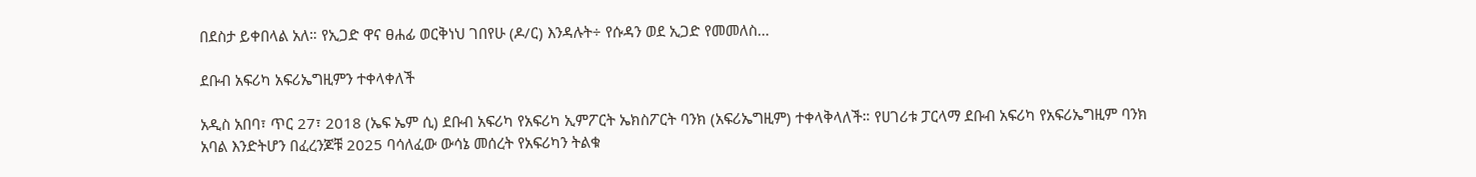በደስታ ይቀበላል አለ። የኢጋድ ዋና ፀሐፊ ወርቅነህ ገበየሁ (ዶ/ር) እንዳሉት÷ የሱዳን ወደ ኢጋድ የመመለስ…

ደቡብ አፍሪካ አፍሪኤግዚምን ተቀላቀለች

አዲስ አበባ፣ ጥር 27፣ 2018 (ኤፍ ኤም ሲ) ደቡብ አፍሪካ የአፍሪካ ኢምፖርት ኤክስፖርት ባንክ (አፍሪኤግዚም) ተቀላቅላለች። የሀገሪቱ ፓርላማ ደቡብ አፍሪካ የአፍሪኤግዚም ባንክ አባል እንድትሆን በፈረንጆቹ 2025 ባሳለፈው ውሳኔ መሰረት የአፍሪካን ትልቁ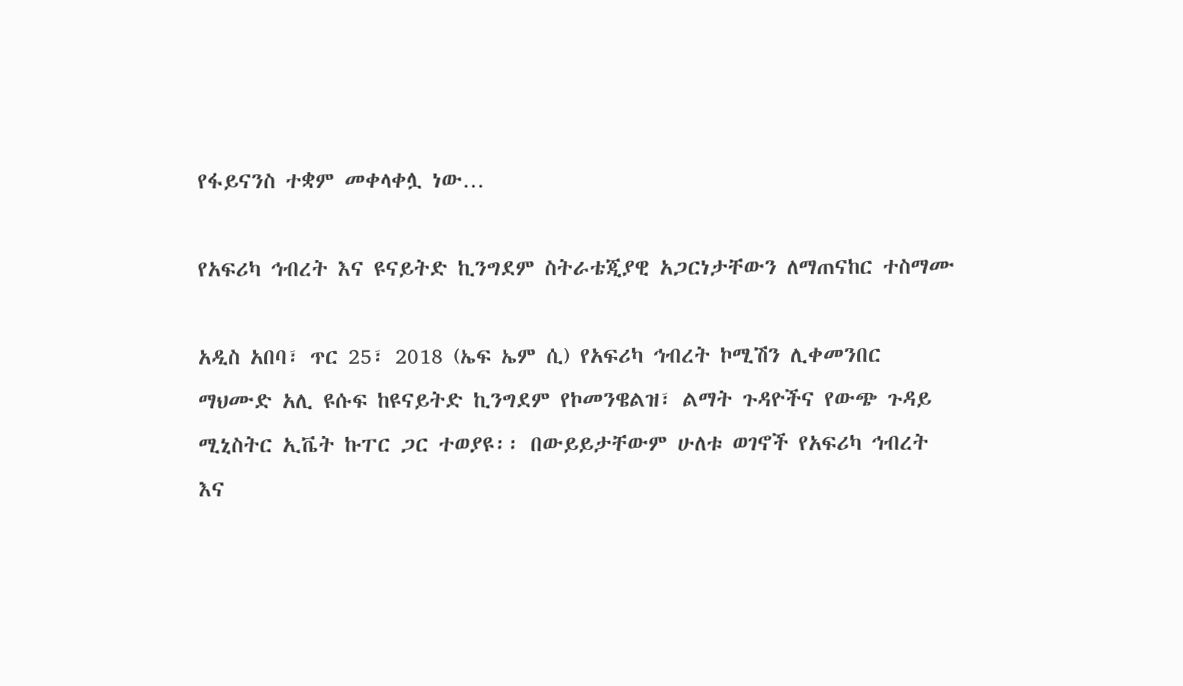የፋይናንስ ተቋም መቀላቀሏ ነው…

የአፍሪካ ኅብረት እና ዩናይትድ ኪንግደም ስትራቴጂያዊ አጋርነታቸውን ለማጠናከር ተስማሙ

አዲስ አበባ፣ ጥር 25፣ 2018 (ኤፍ ኤም ሲ) የአፍሪካ ኅብረት ኮሚሽን ሊቀመንበር ማህሙድ አሊ ዩሱፍ ከዩናይትድ ኪንግደም የኮመንዌልዝ፣ ልማት ጉዳዮችና የውጭ ጉዳይ ሚኒስትር ኢቬት ኩፐር ጋር ተወያዩ፡፡ በውይይታቸውም ሁለቱ ወገኖች የአፍሪካ ኅብረት እና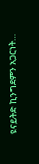ዩናይትድ ኪንግደምን አጋርነት…